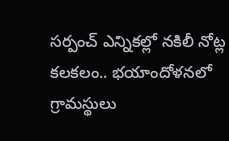స‌ర్పంచ్ ఎన్నిక‌ల్లో న‌కిలీ నోట్ల క‌ల‌క‌లం.. భ‌యాందోళ‌న‌లో గ్రామ‌స్థులు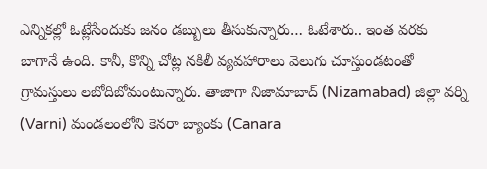ఎన్నిక‌ల్లో ఓట్లేసేందుకు జ‌నం డ‌బ్బులు తీసుకున్నారు… ఓటేశారు.. ఇంత వ‌ర‌కు బాగానే ఉంది. కానీ, కొన్ని చోట్ల న‌కిలీ వ్య‌వ‌హారాలు వెలుగు చూస్తుండ‌టంతో గ్రామ‌స్తులు ల‌బోదిబోమంటున్నారు. తాజాగా నిజామాబాద్ (Nizamabad) జిల్లా వర్ని (Varni) మండలంలోని కెనరా బ్యాంకు (Canara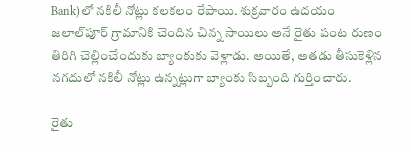Bank)లో న‌కిలీ నోట్లు క‌ల‌క‌లం రేపాయి. శుక్ర‌వారం ఉదయం జలాల్‌పూర్ గ్రామానికి చెందిన చిన్న సాయిలు అనే రైతు పంట రుణం తిరిగి చెల్లించేందుకు బ్యాంకుకు వెళ్లాడు. అయితే, అతడు తీసుకెళ్లిన నగదులో నకిలీ నోట్లు ఉన్నట్లుగా బ్యాంకు సిబ్బంది గుర్తించారు.

రైతు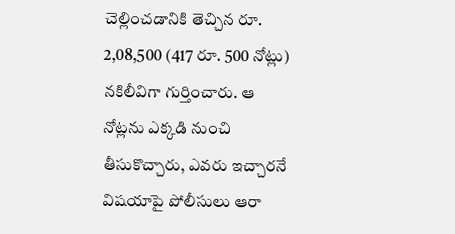చెల్లించ‌డానికి తెచ్చిన రూ. 2,08,500 (417 రూ. 500 నోట్లు) న‌కిలీవిగా గుర్తించారు. ఆ నోట్లను ఎక్కడి నుంచి తీసుకొచ్చారు, ఎవరు ఇచ్చారనే విషయాపై పోలీసులు ఆరా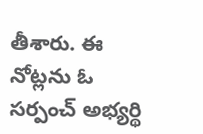తీశారు. ఈ నోట్ల‌ను ఓ స‌ర్పంచ్ అభ్య‌ర్థి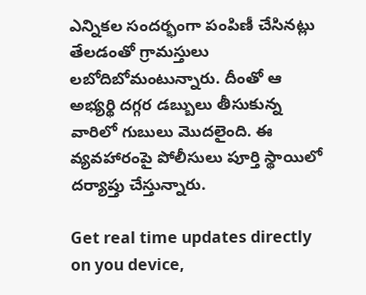ఎన్నిక‌ల సంద‌ర్భంగా పంపిణీ చేసిన‌ట్లు తేలడంతో గ్రామ‌స్తులు ల‌బోదిబోమంటున్నారు. దీంతో ఆ అభ్య‌ర్థి ద‌గ్గ‌ర డ‌బ్బులు తీసుకున్న వారిలో గుబులు మొద‌లైంది. ఈ వ్య‌వ‌హారంపై పోలీసులు పూర్తి స్థాయిలో ద‌ర్యాప్తు చేస్తున్నారు.

Get real time updates directly on you device,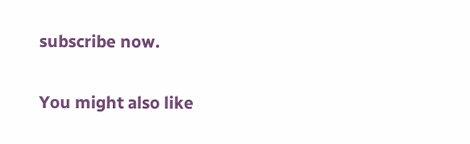subscribe now.

You might also like